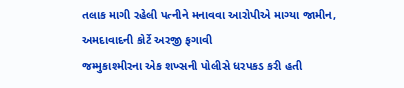તલાક માગી રહેલી પત્નીને મનાવવા આરોપીએ માગ્યા જામીન, અમદાવાદની કોર્ટે અરજી ફગાવી
જમ્મુકાશ્મીરના એક શખ્સની પોલીસે ધરપકડ કરી હતી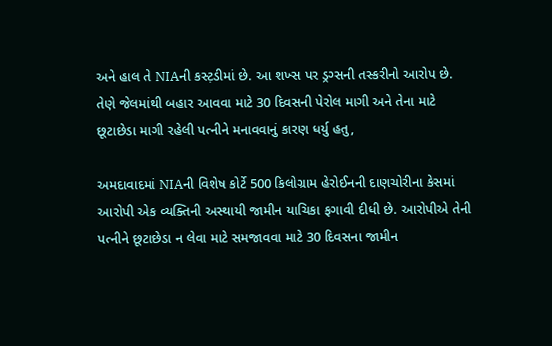અને હાલ તે NIAની કસ્ટ઼ડીમાં છે. આ શખ્સ પર ડ્રગ્સની તસ્કરીનો આરોપ છે. તેણે જેલમાંથી બહાર આવવા માટે 30 દિવસની પેરોલ માગી અને તેના માટે છૂટાછેડા માગી રહેલી પત્નીને મનાવવાનું કારણ ધર્યુ હતુ,

અમદાવાદમાં NIAની વિશેષ કોર્ટે 500 કિલોગ્રામ હેરોઈનની દાણચોરીના કેસમાં આરોપી એક વ્યક્તિની અસ્થાયી જામીન યાચિકા ફગાવી દીધી છે. આરોપીએ તેની પત્નીને છૂટાછેડા ન લેવા માટે સમજાવવા માટે 30 દિવસના જામીન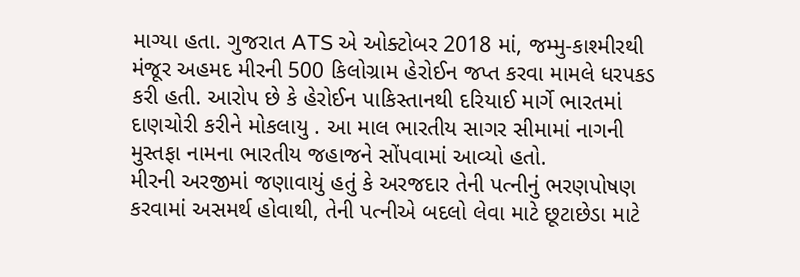માગ્યા હતા. ગુજરાત ATS એ ઓક્ટોબર 2018 માં, જમ્મુ-કાશ્મીરથી મંજૂર અહમદ મીરની 500 કિલોગ્રામ હેરોઈન જપ્ત કરવા મામલે ધરપકડ કરી હતી. આરોપ છે કે હેરોઈન પાકિસ્તાનથી દરિયાઈ માર્ગે ભારતમાં દાણચોરી કરીને મોકલાયુ . આ માલ ભારતીય સાગર સીમામાં નાગની મુસ્તફા નામના ભારતીય જહાજને સોંપવામાં આવ્યો હતો.
મીરની અરજીમાં જણાવાયું હતું કે અરજદાર તેની પત્નીનું ભરણપોષણ કરવામાં અસમર્થ હોવાથી, તેની પત્નીએ બદલો લેવા માટે છૂટાછેડા માટે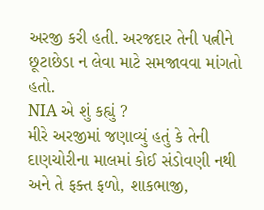અરજી કરી હતી. અરજદાર તેની પત્નીને છૂટાછેડા ન લેવા માટે સમજાવવા માંગતો હતો.
NIA એ શું કહ્યું ?
મીરે અરજીમાં જણાવ્યું હતું કે તેની દાણચોરીના માલમાં કોઈ સંડોવણી નથી અને તે ફક્ત ફળો, શાકભાજી,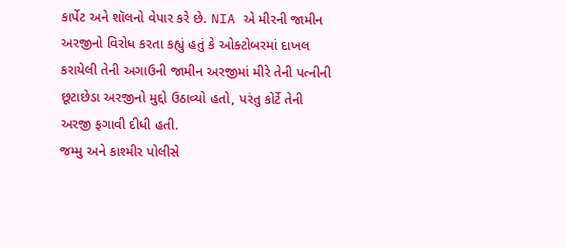કાર્પેટ અને શૉલનો વેપાર કરે છે. NIA એ મીરની જામીન અરજીનો વિરોધ કરતા કહ્યું હતું કે ઓક્ટોબરમાં દાખલ કરાયેલી તેની અગાઉની જામીન અરજીમાં મીરે તેની પત્નીની છૂટાછેડા અરજીનો મુદ્દો ઉઠાવ્યો હતો, પરંતુ કોર્ટે તેની અરજી ફગાવી દીધી હતી.
જમ્મુ અને કાશ્મીર પોલીસે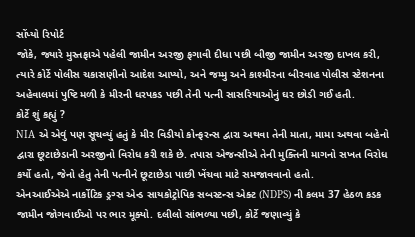સોંપ્યો રિપોર્ટ
જોકે, જ્યારે મુસ્તફાએ પહેલી જામીન અરજી ફગાવી દીધા પછી બીજી જામીન અરજી દાખલ કરી, ત્યારે કોર્ટે પોલીસ ચકાસણીનો આદેશ આપ્યો, અને જમ્મુ અને કાશ્મીરના બીરવાહ પોલીસ સ્ટેશનના અહેવાલમાં પુષ્ટિ મળી કે મીરની ધરપકડ પછી તેની પત્ની સાસરિયાઓનું ઘર છોડી ગઈ હતી.
કોર્ટે શું કહ્યું ?
NIA એ એવું પણ સૂચવ્યું હતું કે મીર વિડીયો કોન્ફરન્સ દ્વારા અથવા તેની માતા, મામા અથવા બહેનો દ્વારા છૂટાછેડાની અરજીનો વિરોધ કરી શકે છે. તપાસ એજન્સીએ તેની મુક્તિની માગનો સખત વિરોધ કર્યો હતો, જેનો હેતુ તેની પત્નીને છૂટાછેડા પાછી ખેંચવા માટે સમજાવવાનો હતો.
એનઆઈએએ નાર્કોટિક ડ્રગ્સ એન્ડ સાયકોટ્રોપિક સબસ્ટન્સ એક્ટ (NDPS) ની કલમ 37 હેઠળ કડક જામીન જોગવાઈઓ પર ભાર મૂક્યો. દલીલો સાંભળ્યા પછી, કોર્ટે જણાવ્યું કે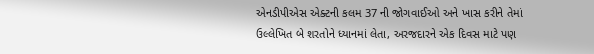એનડીપીએસ એક્ટની કલમ 37 ની જોગવાઈઓ અને ખાસ કરીને તેમાં ઉલ્લેખિત બે શરતોને ધ્યાનમાં લેતા, અરજદારને એક દિવસ માટે પણ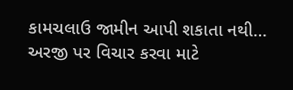કામચલાઉ જામીન આપી શકાતા નથી… અરજી પર વિચાર કરવા માટે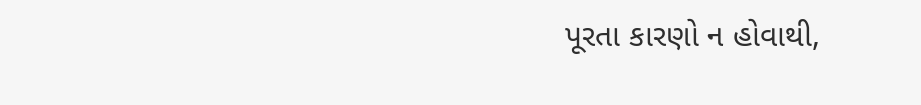પૂરતા કારણો ન હોવાથી,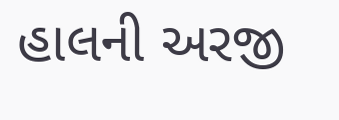હાલની અરજી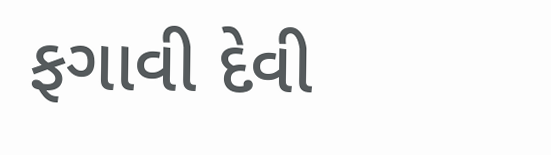ફગાવી દેવી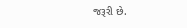જરૂરી છે.